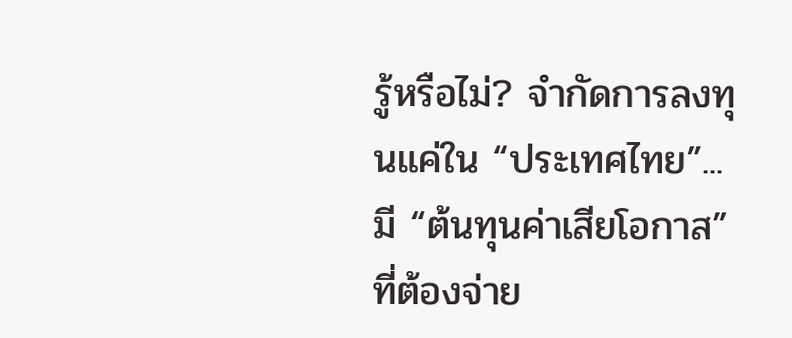รู้หรือไม่? จำกัดการลงทุนแค่ใน “ประเทศไทย”... มี “ต้นทุนค่าเสียโอกาส” ที่ต้องจ่าย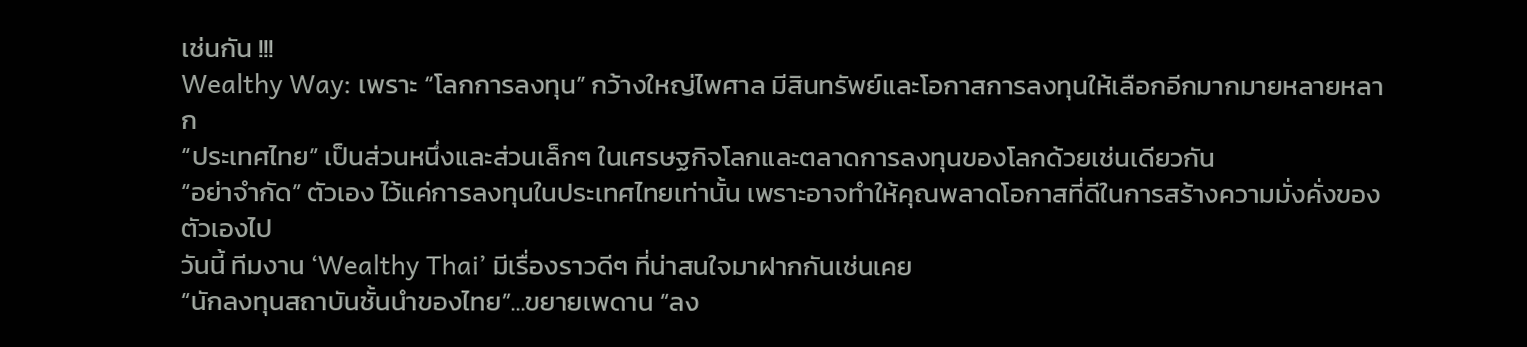เช่นกัน !!!
Wealthy Way: เพราะ “โลกการลงทุน” กว้างใหญ่ไพศาล มีสินทรัพย์และโอกาสการลงทุนให้เลือกอีกมากมายหลายหลาก
“ประเทศไทย” เป็นส่วนหนึ่งและส่วนเล็กๆ ในเศรษฐกิจโลกและตลาดการลงทุนของโลกด้วยเช่นเดียวกัน
“อย่าจำกัด” ตัวเอง ไว้แค่การลงทุนในประเทศไทยเท่านั้น เพราะอาจทำให้คุณพลาดโอกาสที่ดีในการสร้างความมั่งคั่งของตัวเองไป
วันนี้ ทีมงาน ‘Wealthy Thai’ มีเรื่องราวดีๆ ที่น่าสนใจมาฝากกันเช่นเคย
“นักลงทุนสถาบันชั้นนำของไทย”...ขยายเพดาน “ลง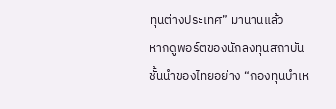ทุนต่างประเทศ” มานานแล้ว
หากดูพอร์ตของนักลงทุนสถาบันชั้นนำของไทยอย่าง “กองทุนบำเห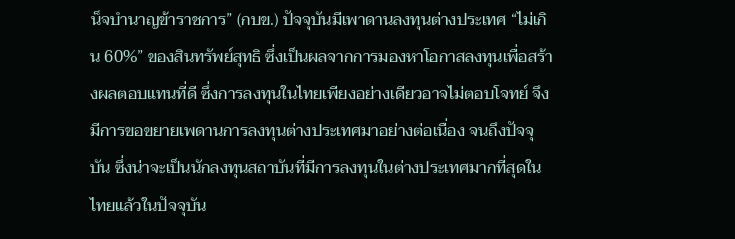น็จบำนาญข้าราชการ” (กบข.) ปัจจุบันมีเพาดานลงทุนต่างประเทศ “ไม่เกิน 60%” ของสินทรัพย์สุทธิ ซึ่งเป็นผลจากการมองหาโอกาสลงทุนเพื่อสร้างผลตอบแทนที่ดี ซึ่งการลงทุนในไทยเพียงอย่างเดียวอาจไม่ตอบโจทย์ จึงมีการขอขยายเพดานการลงทุนต่างประเทศมาอย่างต่อเนื่อง จนถึงปัจจุบัน ซึ่งน่าจะเป็นนักลงทุนสถาบันที่มีการลงทุนในต่างประเทศมากที่สุดในไทยแล้วในปัจจุบัน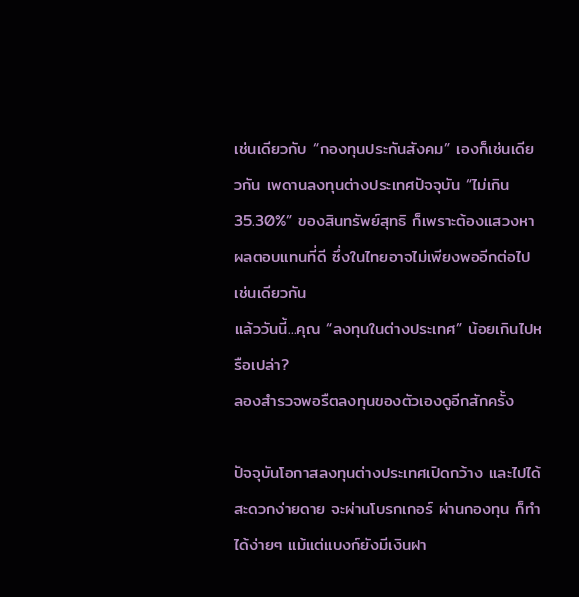เช่นเดียวกับ “กองทุนประกันสังคม” เองก็เช่นเดียวกัน เพดานลงทุนต่างประเทศปัจจุบัน “ไม่เกิน 35.30%” ของสินทรัพย์สุทธิ ก็เพราะต้องแสวงหาผลตอบแทนที่ดี ซึ่งในไทยอาจไม่เพียงพออีกต่อไปเช่นเดียวกัน
แล้ววันนี้...คุณ “ลงทุนในต่างประเทศ” น้อยเกินไปหรือเปล่า?
ลองสำรวจพอรืตลงทุนของตัวเองดูอีกสักครั้ง

ปัจจุบันโอกาสลงทุนต่างประเทศเปิดกว้าง และไปได้สะดวกง่ายดาย จะผ่านโบรกเกอร์ ผ่านกองทุน ก็ทำได้ง่ายๆ แม้แต่แบงก์ยังมีเงินฝา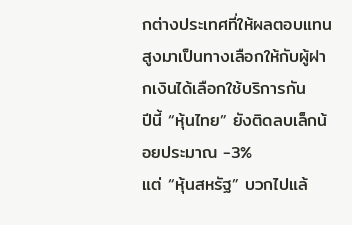กต่างประเทศที่ให้ผลตอบแทนสูงมาเป็นทางเลือกให้กับผู้ฝากเงินได้เลือกใช้บริการกัน
ปีนี้ “หุ้นไทย” ยังติดลบเล็กน้อยประมาณ -3%
แต่ “หุ้นสหรัฐ” บวกไปแล้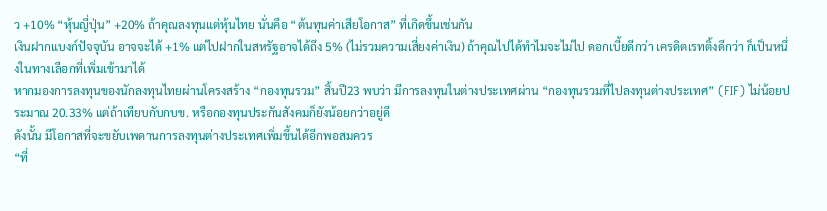ว +10% “หุ้นญี่ปุ่น” +20% ถ้าคุณลงทุนแต่หุ้นไทย นั่นคือ “ต้นทุนค่าเสียโอกาส” ที่เกิดขึ้นเช่นกัน
เงินฝากแบงก์ปัจจุบัน อาจจะได้ +1% แต่ไปฝากในสหรัฐอาจได้ถึง 5% (ไม่รวมความเสี่ยงค่าเงิน) ถ้าคุณไปได้ทำไมจะไม่ไป ดอกเบี้ยดีกว่า เครดิตเรทติ้งดีกว่า ก็เป็นหนึ่งในทางเลือกที่เพิ่มเข้ามาได้
หากมองการลงทุนของนักลงทุนไทยผ่านโครงสร้าง “กองทุนรวม” สิ้นปี23 พบว่า มีการลงทุนในต่างประเทศผ่าน “กองทุนรวมที่ไปลงทุนต่างประเทศ” (FIF) ไม่น้อยประมาณ 20.33% แต่ถ้าเทียบกับกบข. หรือกองทุนประกันสังคมก็ยังน้อยกว่าอยู่ดี
ดังนั้น มีโอกาสที่จะขยับเพดานการลงทุนต่างประเทศเพิ่มขึ้นได้อีกพอสมควร
“ที่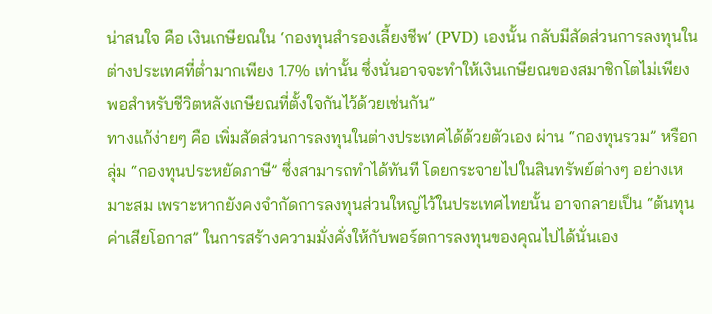น่าสนใจ คือ เงินเกษียณใน ‘กองทุนสำรองเลี้ยงชีพ’ (PVD) เองนั้น กลับมีสัดส่วนการลงทุนในต่างประเทศที่ต่ำมากเพียง 1.7% เท่านั้น ซึ่งนั่นอาจจะทำให้เงินเกษียณของสมาชิกโตไม่เพียงพอสำหรับชีวิตหลังเกษียณที่ตั้งใจกันไว้ด้วยเช่นกัน”
ทางแก้ง่ายๆ คือ เพิ่มสัดส่วนการลงทุนในต่างประเทศได้ด้วยตัวเอง ผ่าน “กองทุนรวม” หรือกลุ่ม “กองทุนประหยัดภาษี” ซึ่งสามารถทำได้ทันที โดยกระจายไปในสินทรัพย์ต่างๆ อย่างเหมาะสม เพราะหากยังคงจำกัดการลงทุนส่วนใหญ่ไว้ในประเทศไทยนั้น อาจกลายเป็น “ต้นทุนค่าเสียโอกาส” ในการสร้างความมั่งคั่งให้กับพอร์ตการลงทุนของคุณไปได้นั่นเอง